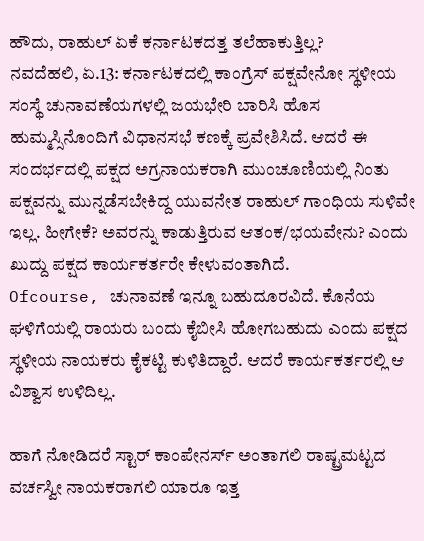ಹೌದು, ರಾಹುಲ್ ಏಕೆ ಕರ್ನಾಟಕದತ್ತ ತಲೆಹಾಕುತ್ತಿಲ್ಲ?
ನವದೆಹಲಿ, ಏ.13: ಕರ್ನಾಟಕದಲ್ಲಿ ಕಾಂಗ್ರೆಸ್ ಪಕ್ಷವೇನೋ ಸ್ಥಳೀಯ ಸಂಸ್ಥೆ ಚುನಾವಣೆಯಗಳಲ್ಲಿ ಜಯಭೇರಿ ಬಾರಿಸಿ ಹೊಸ ಹುಮ್ಮಸ್ಸಿನೊಂದಿಗೆ ವಿಧಾನಸಭೆ ಕಣಕ್ಕೆ ಪ್ರವೇಶಿಸಿದೆ. ಆದರೆ ಈ ಸಂದರ್ಭದಲ್ಲಿ ಪಕ್ಷದ ಅಗ್ರನಾಯಕರಾಗಿ ಮುಂಚೂಣಿಯಲ್ಲಿ ನಿಂತು ಪಕ್ಷವನ್ನು ಮುನ್ನಡೆಸಬೇಕಿದ್ದ ಯುವನೇತ ರಾಹುಲ್ ಗಾಂಧಿಯ ಸುಳಿವೇ ಇಲ್ಲ. ಹೀಗೇಕೆ? ಅವರನ್ನು ಕಾಡುತ್ತಿರುವ ಆತಂಕ/ಭಯವೇನು? ಎಂದು ಖುದ್ದು ಪಕ್ಷದ ಕಾರ್ಯಕರ್ತರೇ ಕೇಳುವಂತಾಗಿದೆ.
Ofcourse, ಚುನಾವಣೆ ಇನ್ನೂ ಬಹುದೂರವಿದೆ. ಕೊನೆಯ ಘಳಿಗೆಯಲ್ಲಿ ರಾಯರು ಬಂದು ಕೈಬೀಸಿ ಹೋಗಬಹುದು ಎಂದು ಪಕ್ಷದ ಸ್ಥಳೀಯ ನಾಯಕರು ಕೈಕಟ್ಟಿ ಕುಳಿತಿದ್ದಾರೆ. ಆದರೆ ಕಾರ್ಯಕರ್ತರಲ್ಲಿ ಆ ವಿಶ್ವಾಸ ಉಳಿದಿಲ್ಲ.

ಹಾಗೆ ನೋಡಿದರೆ ಸ್ಟಾರ್ ಕಾಂಪೇನರ್ಸ್ ಅಂತಾಗಲಿ ರಾಷ್ಟ್ರಮಟ್ಟದ ವರ್ಚಸ್ವೀ ನಾಯಕರಾಗಲಿ ಯಾರೂ ಇತ್ತ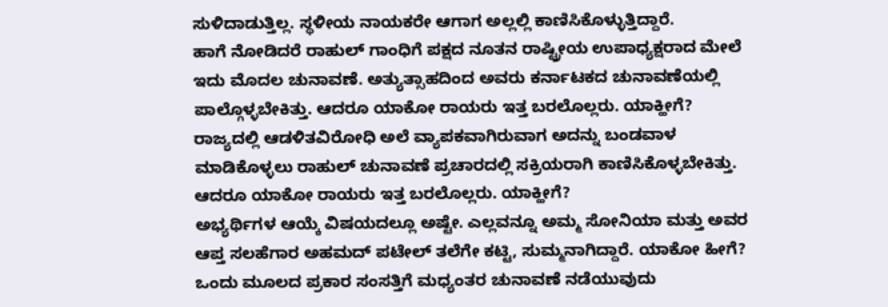ಸುಳಿದಾಡುತ್ತಿಲ್ಲ. ಸ್ಥಳೀಯ ನಾಯಕರೇ ಆಗಾಗ ಅಲ್ಲಲ್ಲಿ ಕಾಣಿಸಿಕೊಳ್ಳುತ್ತಿದ್ದಾರೆ.
ಹಾಗೆ ನೋಡಿದರೆ ರಾಹುಲ್ ಗಾಂಧಿಗೆ ಪಕ್ಷದ ನೂತನ ರಾಷ್ಟ್ರೀಯ ಉಪಾಧ್ಯಕ್ಷರಾದ ಮೇಲೆ ಇದು ಮೊದಲ ಚುನಾವಣೆ. ಅತ್ಯುತ್ಸಾಹದಿಂದ ಅವರು ಕರ್ನಾಟಕದ ಚುನಾವಣೆಯಲ್ಲಿ ಪಾಲ್ಗೊಳ್ಳಬೇಕಿತ್ತು. ಆದರೂ ಯಾಕೋ ರಾಯರು ಇತ್ತ ಬರಲೊಲ್ಲರು. ಯಾಕ್ಹೀಗೆ?
ರಾಜ್ಯದಲ್ಲಿ ಆಡಳಿತವಿರೋಧಿ ಅಲೆ ವ್ಯಾಪಕವಾಗಿರುವಾಗ ಅದನ್ನು ಬಂಡವಾಳ ಮಾಡಿಕೊಳ್ಳಲು ರಾಹುಲ್ ಚುನಾವಣೆ ಪ್ರಚಾರದಲ್ಲಿ ಸಕ್ರಿಯರಾಗಿ ಕಾಣಿಸಿಕೊಳ್ಳಬೇಕಿತ್ತು. ಆದರೂ ಯಾಕೋ ರಾಯರು ಇತ್ತ ಬರಲೊಲ್ಲರು. ಯಾಕ್ಹೀಗೆ?
ಅಭ್ಯರ್ಥಿಗಳ ಆಯ್ಕೆ ವಿಷಯದಲ್ಲೂ ಅಷ್ಟೇ. ಎಲ್ಲವನ್ನೂ ಅಮ್ಮ ಸೋನಿಯಾ ಮತ್ತು ಅವರ ಆಪ್ತ ಸಲಹೆಗಾರ ಅಹಮದ್ ಪಟೇಲ್ ತಲೆಗೇ ಕಟ್ಟಿ, ಸುಮ್ಮನಾಗಿದ್ದಾರೆ. ಯಾಕೋ ಹೀಗೆ?
ಒಂದು ಮೂಲದ ಪ್ರಕಾರ ಸಂಸತ್ತಿಗೆ ಮಧ್ಯಂತರ ಚುನಾವಣೆ ನಡೆಯುವುದು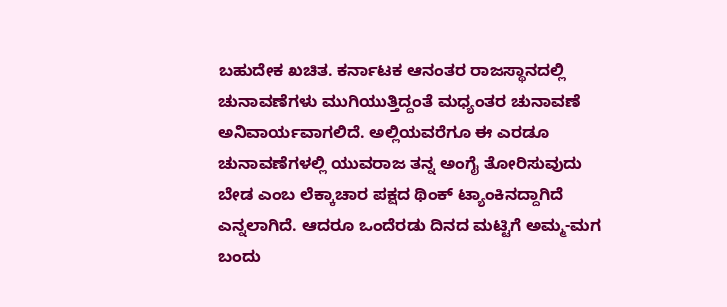ಬಹುದೇಕ ಖಚಿತ. ಕರ್ನಾಟಕ ಆನಂತರ ರಾಜಸ್ಥಾನದಲ್ಲಿ ಚುನಾವಣೆಗಳು ಮುಗಿಯುತ್ತಿದ್ದಂತೆ ಮಧ್ಯಂತರ ಚುನಾವಣೆ ಅನಿವಾರ್ಯವಾಗಲಿದೆ. ಅಲ್ಲಿಯವರೆಗೂ ಈ ಎರಡೂ ಚುನಾವಣೆಗಳಲ್ಲಿ ಯುವರಾಜ ತನ್ನ ಅಂಗೈ ತೋರಿಸುವುದು ಬೇಡ ಎಂಬ ಲೆಕ್ಕಾಚಾರ ಪಕ್ಷದ ಥಿಂಕ್ ಟ್ಯಾಂಕಿನದ್ದಾಗಿದೆ ಎನ್ನಲಾಗಿದೆ. ಆದರೂ ಒಂದೆರಡು ದಿನದ ಮಟ್ಟಿಗೆ ಅಮ್ಮ-ಮಗ ಬಂದು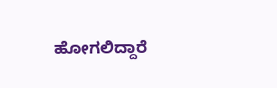ಹೋಗಲಿದ್ದಾರೆ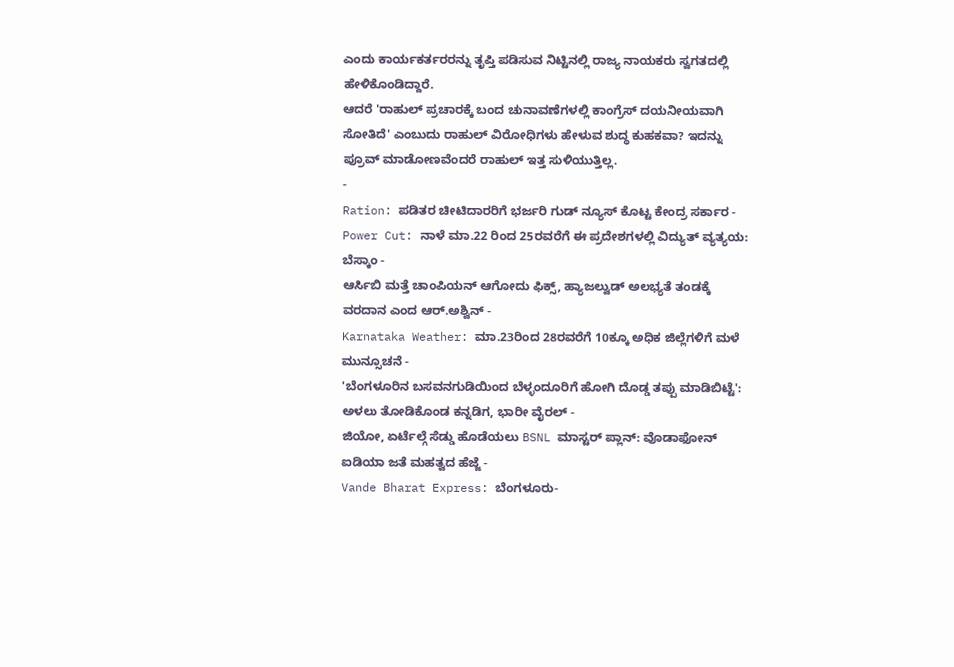ಎಂದು ಕಾರ್ಯಕರ್ತರರನ್ನು ತೃಪ್ತಿ ಪಡಿಸುವ ನಿಟ್ಟಿನಲ್ಲಿ ರಾಜ್ಯ ನಾಯಕರು ಸ್ವಗತದಲ್ಲಿ ಹೇಳಿಕೊಂಡಿದ್ದಾರೆ.
ಆದರೆ 'ರಾಹುಲ್ ಪ್ರಚಾರಕ್ಕೆ ಬಂದ ಚುನಾವಣೆಗಳಲ್ಲಿ ಕಾಂಗ್ರೆಸ್ ದಯನೀಯವಾಗಿ ಸೋತಿದೆ' ಎಂಬುದು ರಾಹುಲ್ ವಿರೋಧಿಗಳು ಹೇಳುವ ಶುದ್ಧ ಕುಹಕವಾ? ಇದನ್ನು ಪ್ರೂವ್ ಮಾಡೋಣವೆಂದರೆ ರಾಹುಲ್ ಇತ್ತ ಸುಳಿಯುತ್ತಿಲ್ಲ.
-
Ration: ಪಡಿತರ ಚೀಟಿದಾರರಿಗೆ ಭರ್ಜರಿ ಗುಡ್ ನ್ಯೂಸ್ ಕೊಟ್ಟ ಕೇಂದ್ರ ಸರ್ಕಾರ -
Power Cut: ನಾಳೆ ಮಾ.22 ರಿಂದ 25ರವರೆಗೆ ಈ ಪ್ರದೇಶಗಳಲ್ಲಿ ವಿದ್ಯುತ್ ವ್ಯತ್ಯಯ: ಬೆಸ್ಕಾಂ -
ಆರ್ಸಿಬಿ ಮತ್ತೆ ಚಾಂಪಿಯನ್ ಆಗೋದು ಫಿಕ್ಸ್, ಹ್ಯಾಜಲ್ವುಡ್ ಅಲಭ್ಯತೆ ತಂಡಕ್ಕೆ ವರದಾನ ಎಂದ ಆರ್.ಅಶ್ವಿನ್ -
Karnataka Weather: ಮಾ.23ರಿಂದ 28ರವರೆಗೆ 10ಕ್ಕೂ ಅಧಿಕ ಜಿಲ್ಲೆಗಳಿಗೆ ಮಳೆ ಮುನ್ಸೂಚನೆ -
'ಬೆಂಗಳೂರಿನ ಬಸವನಗುಡಿಯಿಂದ ಬೆಳ್ಳಂದೂರಿಗೆ ಹೋಗಿ ದೊಡ್ಡ ತಪ್ಪು ಮಾಡಿಬಿಟ್ಟೆ': ಅಳಲು ತೋಡಿಕೊಂಡ ಕನ್ನಡಿಗ, ಭಾರೀ ವೈರಲ್ -
ಜಿಯೋ, ಏರ್ಟೆಲ್ಗೆ ಸೆಡ್ಡು ಹೊಡೆಯಲು BSNL ಮಾಸ್ಟರ್ ಪ್ಲಾನ್: ವೊಡಾಫೋನ್ ಐಡಿಯಾ ಜತೆ ಮಹತ್ವದ ಹೆಜ್ಜೆ -
Vande Bharat Express: ಬೆಂಗಳೂರು-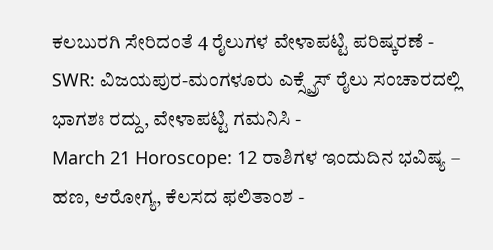ಕಲಬುರಗಿ ಸೇರಿದಂತೆ 4 ರೈಲುಗಳ ವೇಳಾಪಟ್ಟಿ ಪರಿಷ್ಕರಣೆ -
SWR: ವಿಜಯಪುರ-ಮಂಗಳೂರು ಎಕ್ಸ್ಪ್ರೆಸ್ ರೈಲು ಸಂಚಾರದಲ್ಲಿ ಭಾಗಶಃ ರದ್ದು, ವೇಳಾಪಟ್ಟಿ ಗಮನಿಸಿ -
March 21 Horoscope: 12 ರಾಶಿಗಳ ಇಂದುದಿನ ಭವಿಷ್ಯ – ಹಣ, ಆರೋಗ್ಯ, ಕೆಲಸದ ಫಲಿತಾಂಶ -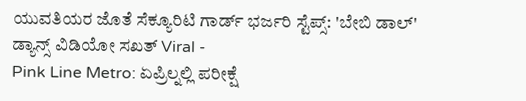ಯುವತಿಯರ ಜೊತೆ ಸೆಕ್ಯೂರಿಟಿ ಗಾರ್ಡ್ ಭರ್ಜರಿ ಸ್ಟೆಪ್ಸ್: 'ಬೇಬಿ ಡಾಲ್' ಡ್ಯಾನ್ಸ್ ವಿಡಿಯೋ ಸಖತ್ Viral -
Pink Line Metro: ಏಪ್ರಿಲ್ನಲ್ಲಿ ಪರೀಕ್ಷೆ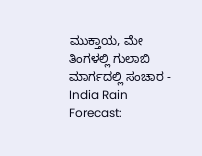ಮುಕ್ತಾಯ, ಮೇ ತಿಂಗಳಲ್ಲಿ ಗುಲಾಬಿ ಮಾರ್ಗದಲ್ಲಿ ಸಂಚಾರ -
India Rain Forecast: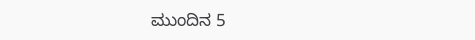ಮುಂದಿನ 5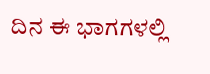ದಿನ ಈ ಭಾಗಗಳಲ್ಲಿ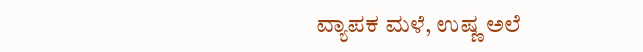ವ್ಯಾಪಕ ಮಳೆ, ಉಷ್ಣ ಅಲೆ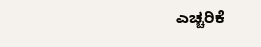ಎಚ್ಚರಿಕೆ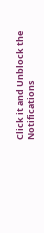Click it and Unblock the Notifications